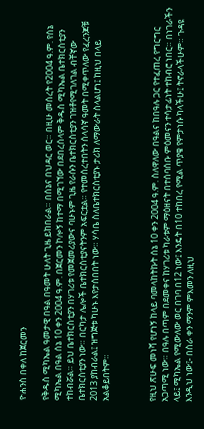ዮሐንስ በቀለ ከጀርመን

የቅዱስ ሚካኤል ዓመታዊ በዓል በዓመት ሁለት ጊዜ ይከበራል። በሰኔና በህዳር ወር። በዚሁ መሰረት የ2004 ዓ.ም. የሰኔ ሚካኤል በዓል ሰኔ 10 ቀን 2004 ዓ.ም. በጀርመን ኮሎኝ ከተማ በሚገኘው በደበረሰላም ቅዱስ ሚካኤል ቤተክርስቲያን ተከብሯል። ይህ ቤተክርስቲያን በሃገሪቱ የመጀመሪያውና ባሁኑም ጊዜ የራሱን ቤተክርስቲያን ገዝቶየሚገለገል ብቸኛው ቤተክርስቲያን ነው። በርካታ ሌሎች ቤተክርስቲያናትንም አፍርቷል። የተመሰረተበትን ሰላሳኛ ዓመት በሚቀጥለው የፈረንጆቹ 2013 ያከብራል፤ ዝግጅቱ ካሁኑ እየታሰበበት ነው። ሃሳቤ ስለቤተክርስቲያኑ ታሪክ ለማውራት ስላልሆነ፤ ከዚህ በላይ አልቆይበትም።



የዚህ ጽሁፍ መነሻ የሆነኝ ከላይ ባመላከትኩት ሰኔ 10 ቀን 2004 ዓ.ም. ስለዋለው በዓልና ከበዓሉ ጋር የተፈጠረ የግርግር አጋጣሚ ነው። በዓሉ በጣም በደመቀና ከሃገሪቱ ካራቱም ማዕዘናት በተሰባሰቡ ምዕመናን ተሳታፊነት ተከብሮ ነበር። በነገራችን ላይ፤ ሚካኤል የሚውለው ወር በገባ በ12 ነው፤ እንዴት በ10 ተከበረ የሚል ጥያቄ የምታነሱ ካላችሁ፤ ትኖራላችሁም። ጉዳዩ እንዲህ ነው፤- በስራ ቀን ማንም ምእመን ለዚህ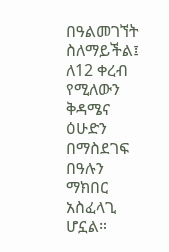በዓልመገኘት ስለማይችል፤ ለ12 ቀረብ የሚለውን ቅዳሜና ዕሁድን በማስደገፍ በዓሉን ማክበር አስፈላጊ ሆኗል።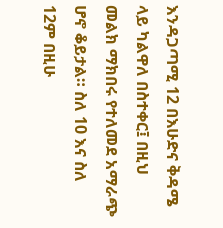እንዳጋጣሚ 12 በእሁድና ቅዳሜ ላይ ካልዋለ በስተቀር፤ በዚህ መልክ ማክበሩ የተለመደ አማራጭ ሆኖ ቆይታል። ስለ 10 እና ስለ 12ም በዚሁ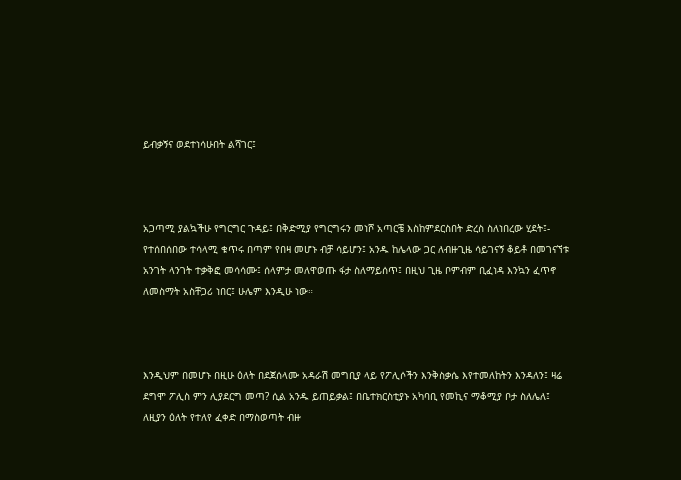ይብቃኝና ወደተነሳሁበት ልሻገር፤



አጋጣሚ ያልኳችሁ የግርግር ጉዳይ፤ በቅድሚያ የግርግሩን መነሾ አጣርቼ እስከምደርስበት ድረስ ስለነበረው ሂደት፤- የተሰበሰበው ተሳላሚ ቁጥሩ በጣም የበዛ መሆኑ ብቻ ሳይሆን፤ አንዱ ከሌላው ጋር ለብዙጊዜ ሳይገናኝ ቆይቶ በመገናኘቱ አንገት ላንገት ተቃቅፎ መሳሳሙ፤ ሰላምታ መለዋወጡ ፋታ ስለማይሰጥ፤ በዚህ ጊዜ ቦምብም ቢፈነዳ እንኳን ፈጥኖ ለመስማት አስቸጋሪ ነበር፤ ሁሌም እንዲሁ ነው።



እንዲህም በመሆኑ በዚሁ ዕለት በደጀሰላሙ አዳራሽ መግቢያ ላይ የፖሊሶችን እንቅስቃሴ እየተመለከትን እንዳለን፤ ዛሬ ደግሞ ፖሊስ ምን ሊያደርግ መጣ? ሲል አንዱ ይጠይቃል፤ በቤተክርስቲያኑ አካባቢ የመኪና ማቆሚያ ቦታ ስለሌለ፤ ለዚያን ዕለት የተለየ ፈቀድ በማስወጣት ብዙ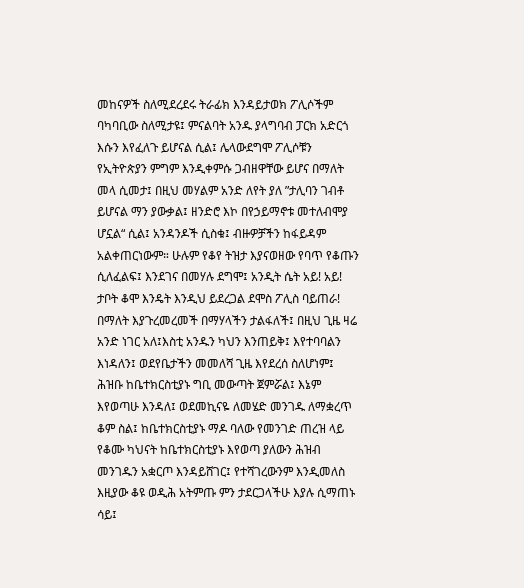መከናዎች ስለሚደረደሩ ትራፊክ እንዳይታወክ ፖሊሶችም ባካባቢው ስለሚታዩ፤ ምናልባት አንዱ ያላግባብ ፓርክ አድርጎ እሱን እየፈለጉ ይሆናል ሲል፤ ሌላውደግሞ ፖሊሶቹን የኢትዮጵያን ምግም እንዲቀምሱ ጋብዘዋቸው ይሆና በማለት መላ ሲመታ፤ በዚህ መሃልም አንድ ለየት ያለ ”ታሊባን ገብቶ ይሆናል ማን ያውቃል፤ ዘንድሮ እኮ በየኃይማኖቱ መተለብሞያ ሆኗል“ ሲል፤ አንዳንዶች ሲስቁ፤ ብዙዎቻችን ከፋይዳም አልቀጠርነውም። ሁሉም የቆየ ትዝታ እያናወዘው የባጥ የቆጡን ሲለፈልፍ፤ እንደገና በመሃሉ ደግሞ፤ አንዲት ሴት አይ! አይ! ታቦት ቆሞ እንዴት እንዲህ ይደረጋል ደሞስ ፖሊስ ባይጠራ! በማለት እያጉረመረመች በማሃላችን ታልፋለች፤ በዚህ ጊዜ ዛሬ አንድ ነገር አለ፤እስቲ አንዱን ካህን እንጠይቅ፤ እየተባባልን እነዳለን፤ ወደየቤታችን መመለሻ ጊዜ እየደረሰ ስለሆነም፤ ሕዝቡ ከቤተክርስቲያኑ ግቢ መውጣት ጀምሯል፤ እኔም እየወጣሁ እንዳለ፤ ወደመኪናዬ ለመሄድ መንገዱ ለማቋረጥ ቆም ስል፤ ከቤተክርስቲያኑ ማዶ ባለው የመንገድ ጠረዝ ላይ የቆሙ ካህናት ከቤተክርስቲያኑ እየወጣ ያለውን ሕዝብ መንገዱን አቋርጦ እንዳይሸገር፤ የተሻገረውንም እንዲመለስ እዚያው ቆዩ ወዲሕ አትምጡ ምን ታደርጋላችሁ እያሉ ሲማጠኑ ሳይ፤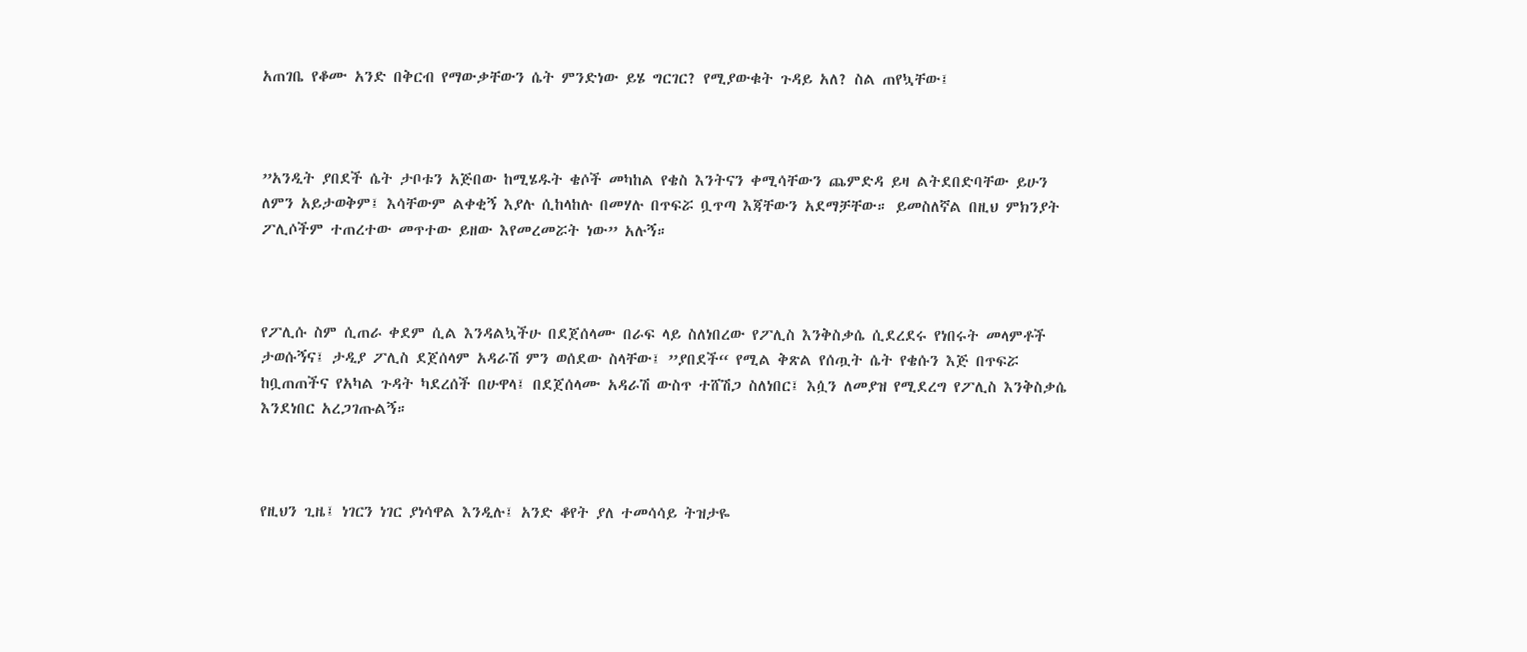አጠገቤ የቆሙ አንድ በቅርብ የማውቃቸውን ሴት ምንድነው ይሄ ግርገር? የሚያውቁት ጉዳይ አለ? ስል ጠየኳቸው፤



”አንዲት ያበደች ሴት ታቦቱን አጅበው ከሚሄዱት ቄሶች መካከል የቄስ እንትናን ቀሚሳቸውን ጨምድዳ ይዛ ልትደበድባቸው ይሁን ለምን አይታወቅም፤ እሳቸውም ልቀቂኝ እያሉ ሲከላከሉ በመሃሉ በጥፍሯ ቧጥጣ እጃቸውን አደማቻቸው። ይመስለኛል በዚህ ምክንያት ፖሊሶችም ተጠረተው መጥተው ይዘው እየመረመሯት ነው” አሉኝ።



የፖሊሱ ስም ሲጠራ ቀደም ሲል እንዳልኳችሁ በደጀሰላሙ በራፍ ላይ ስለነበረው የፖሊስ እንቅስቃሴ ሲደረደሩ የነበሩት መላምቶች ታወሱኝና፤ ታዲያ ፖሊስ ደጀሰላም አዳራሽ ምን ወሰደው ስላቸው፤ ”ያበደች“ የሚል ቅጽል የሰጧት ሴት የቄሱን እጅ በጥፍሯ ከቧጠጠችና የአካል ጉዳት ካደረሰች በሁዋላ፤ በደጀሰላሙ አዳራሽ ውስጥ ተሸሽጋ ስለነበር፤ እሷን ለመያዝ የሚደረግ የፖሊስ እንቅስቃሴ እንደነበር አረጋገጡልኝ።



የዚህን ጊዜ፤ ነገርን ነገር ያነሳዋል እንዲሉ፤ አንድ ቆየት ያለ ተመሳሳይ ትዝታዬ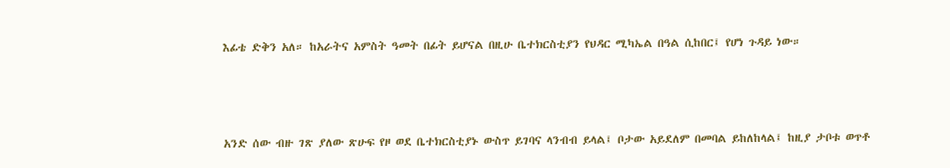እፊቴ ድቅን አለ። ከአራትና አምስት ዓመት በፊት ይሆናል በዚሁ ቤተክርስቲያን የህዳር ሚካኤል በዓል ሲከበር፤ የሆነ ጉዳይ ነው።



አንድ ሰው ብዙ ገጽ ያለው ጽሁፍ የዞ ወደ ቤተክርስቲያኑ ውስጥ ይገባና ላንብብ ይላል፤ ቦታው አይደለም በመባል ይከለከላል፤ ከዚያ ታቦቱ ወጥቶ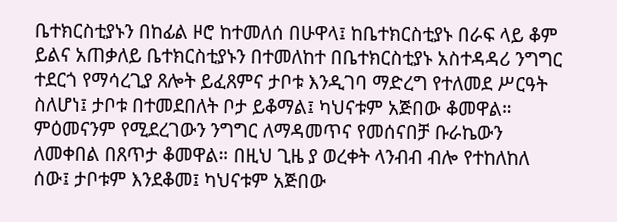ቤተክርስቲያኑን በከፊል ዞሮ ከተመለሰ በሁዋላ፤ ከቤተክርስቲያኑ በራፍ ላይ ቆም ይልና አጠቃለይ ቤተክርስቲያኑን በተመለከተ በቤተክርስቲያኑ አስተዳዳሪ ንግግር ተደርጎ የማሳረጊያ ጸሎት ይፈጸምና ታቦቱ እንዲገባ ማድረግ የተለመደ ሥርዓት ስለሆነ፤ ታቦቱ በተመደበለት ቦታ ይቆማል፤ ካህናቱም አጅበው ቆመዋል። ምዕመናንም የሚደረገውን ንግግር ለማዳመጥና የመሰናበቻ ቡራኬውን ለመቀበል በጸጥታ ቆመዋል። በዚህ ጊዜ ያ ወረቀት ላንብብ ብሎ የተከለከለ ሰው፤ ታቦቱም እንደቆመ፤ ካህናቱም አጅበው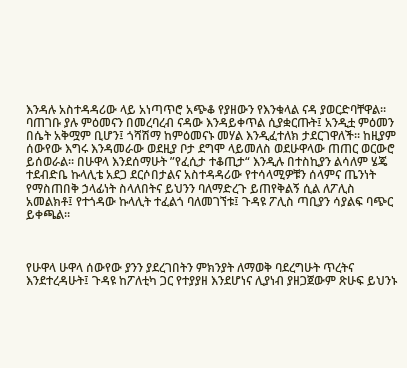እንዳሉ አስተዳዳሪው ላይ አነጣጥሮ አጭቆ የያዘውን የእንቁላል ናዳ ያወርድባቸዋል። ባጠገቡ ያሉ ምዕመናን በመረባረብ ናዳው እንዳይቀጥል ሲያቋርጡት፤ አንዲቷ ምዕመን በሴት አቅሟም ቢሆን፤ ጎሻሽማ ከምዕመናኑ መሃል እንዲፈተለክ ታደርገዋለች። ከዚያም ሰውየው እግሩ እንዳመራው ወደዚያ ቦታ ደግሞ ላይመለስ ወደሁዋላው ጠጠር ወርውሮ ይሰወራል። በሁዋላ እንደሰማሁት ”የፈሲታ ተቆጢታ“ እንዲሉ በተስኪያን ልሳለም ሄጄ ተደብድቤ ኩላሊቴ አደጋ ደርሶበታልና አስተዳዳሪው የተሳላሚዎቹን ሰላምና ጤንነት የማስጠበቅ ኃላፊነት ስላለበትና ይህንን ባለማድረጉ ይጠየቅልኝ ሲል ለፖሊስ አመልክቶ፤ የተጎዳው ኩላሊት ተፈልጎ ባለመገኘቱ፤ ጉዳዩ ፖሊስ ጣቢያን ሳያልፍ ባጭር ይቀጫል።



የሁዋላ ሁዋላ ሰውየው ያንን ያደረገበትን ምክንያት ለማወቅ ባደረግሁት ጥረትና እንደተረዳሁት፤ ጉዳዩ ከፖለቲካ ጋር የተያያዘ እንደሆነና ሊያነብ ያዘጋጀውም ጽሁፍ ይህንኑ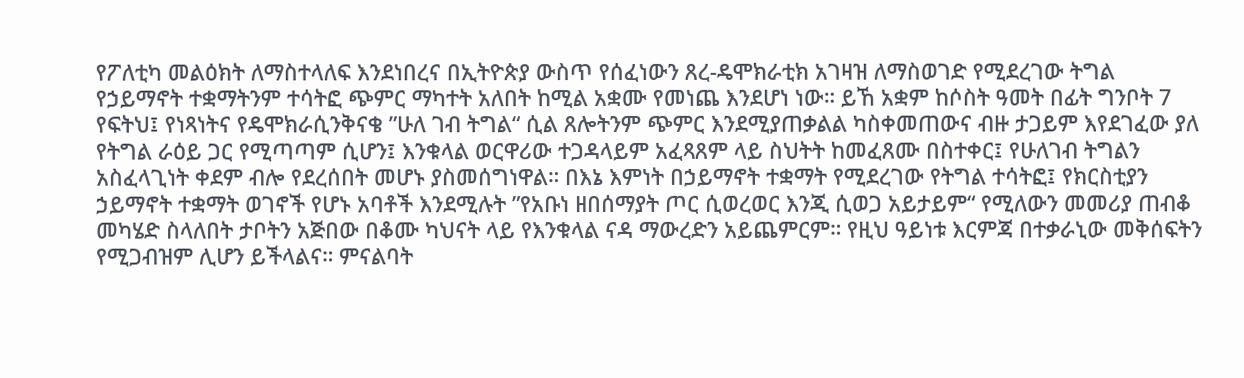የፖለቲካ መልዕክት ለማስተላለፍ እንደነበረና በኢትዮጵያ ውስጥ የሰፈነውን ጸረ-ዴሞክራቲክ አገዛዝ ለማስወገድ የሚደረገው ትግል የኃይማኖት ተቋማትንም ተሳትፎ ጭምር ማካተት አለበት ከሚል አቋሙ የመነጨ እንደሆነ ነው። ይኸ አቋም ከሶስት ዓመት በፊት ግንቦት 7 የፍትህ፤ የነጻነትና የዴሞክራሲንቅናቄ ”ሁለ ገብ ትግል“ ሲል ጸሎትንም ጭምር እንደሚያጠቃልል ካስቀመጠውና ብዙ ታጋይም እየደገፈው ያለ የትግል ራዕይ ጋር የሚጣጣም ሲሆን፤ እንቁላል ወርዋሪው ተጋዳላይም አፈጻጸም ላይ ስህትት ከመፈጸሙ በስተቀር፤ የሁለገብ ትግልን አስፈላጊነት ቀደም ብሎ የደረሰበት መሆኑ ያስመሰግነዋል። በእኔ እምነት በኃይማኖት ተቋማት የሚደረገው የትግል ተሳትፎ፤ የክርስቲያን ኃይማኖት ተቋማት ወገኖች የሆኑ አባቶች እንደሚሉት ”የአቡነ ዘበሰማያት ጦር ሲወረወር እንጂ ሲወጋ አይታይም“ የሚለውን መመሪያ ጠብቆ መካሄድ ስላለበት ታቦትን አጅበው በቆሙ ካህናት ላይ የእንቁላል ናዳ ማውረድን አይጨምርም። የዚህ ዓይነቱ እርምጃ በተቃራኒው መቅሰፍትን የሚጋብዝም ሊሆን ይችላልና። ምናልባት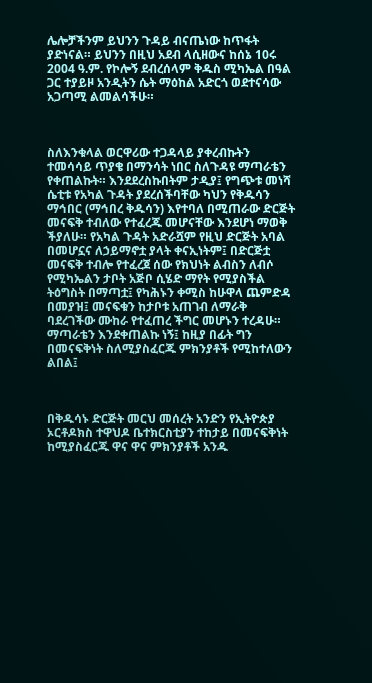ሌሎቻችንም ይህንን ጉዳይ ብናጤነው ከጥፋት ያድነናል። ይህንን በዚህ አደብ ላሲዘውና ከሰኔ 10ሩ 2004 ዓ.ም. የኮሎኝ ደብረሰላም ቅዱስ ሚካኤል በዓል ጋር ተያይዞ አንዲትን ሴት ማዕከል አድርጎ ወደተናሳው አጋጣሚ ልመልሳችሁ።



ስለእንቁላል ወርዋሪው ተጋዳላይ ያቀረብኩትን ተመሳሳይ ጥያቄ በማንሳት ነበር ስለጉዳዩ ማጣራቴን የቀጠልኩት። እንደደረስኩበትም ታዲያ፤ የግጭቱ መነሻ ሴቲቱ የአካል ጉዳት ያደረሰችባቸው ካህን የቅዱሳን ማኅበር (ማኅበረ ቅዱሳን) እየተባለ በሚጠራው ድርጅት መናፍቅ ተብለው የተፈረጁ መሆናቸው እንደሆነ ማወቅ ችያለሁ። የአካል ጉዳት አድራሿም የዚህ ድርጅት አባል በመሆኗና ለኃይማኖቷ ያላት ቀናኢነትም፤ በድርጅቷ መናፍቅ ተብሎ የተፈረጀ ሰው የክህነት ልብስን ለብሶ የሚካኤልን ታቦት አጅቦ ሲሄድ ማየት የሚያስችል ትዕግስት በማጣቷ፤ የካሕኑን ቀሚስ ከሁዋላ ጨምድዳ በመያዝ፤ መናፍቁን ከታቦቱ አጠገብ ለማራቅ ባደረገችው ሙከራ የተፈጠረ ችግር መሆኑን ተረዳሁ። ማጣራቴን እንደቀጠልኩ ነኝ፤ ከዚያ በፊት ግን በመናፍቅነት ስለሚያስፈርጁ ምክንያቶች የሚከተለውን ልበል፤



በቅዱሳኑ ድርጅት መርህ መሰረት አንድን የኢትዮጵያ ኦርቶዶክስ ተዋህዶ ቤተክርስቲያን ተከታይ በመናፍቅነት ከሚያስፈርጁ ዋና ዋና ምክንያቶች አንዱ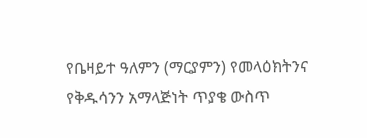የቤዛይተ ዓለምን (ማርያምን) የመላዕክትንና የቅዱሳንን አማላጅነት ጥያቄ ውስጥ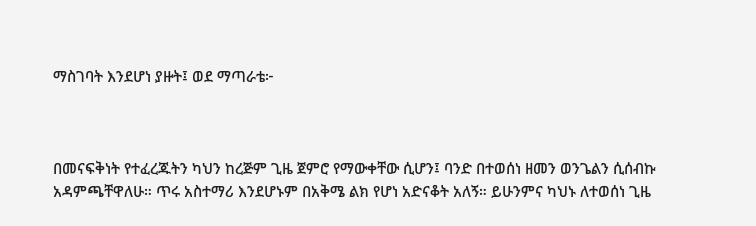ማስገባት እንደሆነ ያዙት፤ ወደ ማጣራቴ፦



በመናፍቅነት የተፈረጁትን ካህን ከረጅም ጊዜ ጀምሮ የማውቀቸው ሲሆን፤ ባንድ በተወሰነ ዘመን ወንጌልን ሲሰብኩ አዳምጫቸዋለሁ። ጥሩ አስተማሪ እንደሆኑም በአቅሜ ልክ የሆነ አድናቆት አለኝ። ይሁንምና ካህኑ ለተወሰነ ጊዜ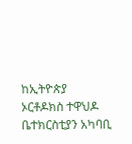ከኢትዮጵያ ኦርቶዶክስ ተዋህዶ ቤተክርስቲያን አካባቢ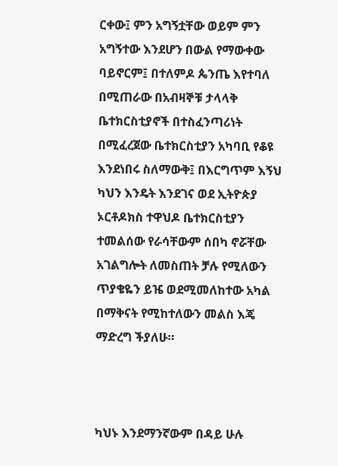ርቀው፤ ምን አግኝቷቸው ወይም ምን አግኝተው እንደሆን በውል የማውቀው ባይኖርም፤ በተለምዶ ጴንጤ እየተባለ በሚጠራው በአብዛኞቹ ታላላቅ ቤተክርስቲያኖች በተስፈንጣሪነት በሚፈረጀው ቤተክርስቲያን አካባቢ የቆዩ እንደነበሩ ስለማውቅ፤ በእርግጥም እኝህ ካህን እንዴት እንደገና ወደ ኢትዮጵያ ኦርቶዶክስ ተዋህዶ ቤተክርስቲያን ተመልሰው የራሳቸውም ሰበካ ኖሯቸው አገልግሎት ለመስጠት ቻሉ የሚለውን ጥያቄዬን ይዤ ወደሚመለከተው አካል በማቅናት የሚከተለውን መልስ እጄ ማድረግ ችያለሁ።



ካህኑ እንደማንኛውም በዳይ ሁሉ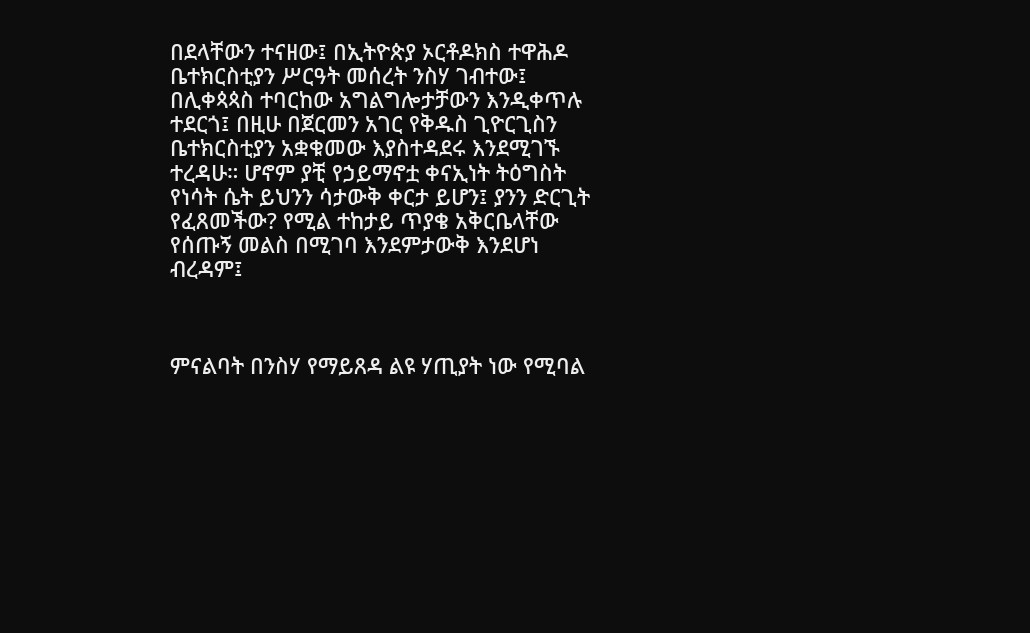በደላቸውን ተናዘው፤ በኢትዮጵያ ኦርቶዶክስ ተዋሕዶ ቤተክርስቲያን ሥርዓት መሰረት ንስሃ ገብተው፤ በሊቀጳጳስ ተባርከው አግልግሎታቻውን እንዲቀጥሉ ተደርጎ፤ በዚሁ በጀርመን አገር የቅዱስ ጊዮርጊስን ቤተክርስቲያን አቋቁመው እያስተዳደሩ እንደሚገኙ ተረዳሁ። ሆኖም ያቺ የኃይማኖቷ ቀናኢነት ትዕግስት የነሳት ሴት ይህንን ሳታውቅ ቀርታ ይሆን፤ ያንን ድርጊት የፈጸመችው? የሚል ተከታይ ጥያቄ አቅርቤላቸው የሰጡኝ መልስ በሚገባ እንደምታውቅ እንደሆነ ብረዳም፤



ምናልባት በንስሃ የማይጸዳ ልዩ ሃጢያት ነው የሚባል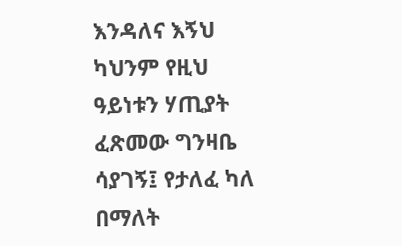እንዳለና እኝህ ካህንም የዚህ ዓይነቱን ሃጢያት ፈጽመው ግንዛቤ ሳያገኝ፤ የታለፈ ካለ በማለት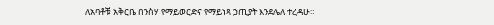ለአባቶቹ አቅርቤ በንስሃ የማይወርድና የማይነጻ ኃጢያት እንደሌለ ተረዳሁ።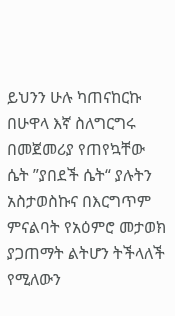ይህንን ሁሉ ካጠናከርኩ በሁዋላ እኛ ስለግርግሩ በመጀመሪያ የጠየኳቸው ሴት ”ያበደች ሴት“ ያሉትን አስታወስኩና በእርግጥም ምናልባት የአዕምሮ መታወክ ያጋጠማት ልትሆን ትችላለች የሚለውን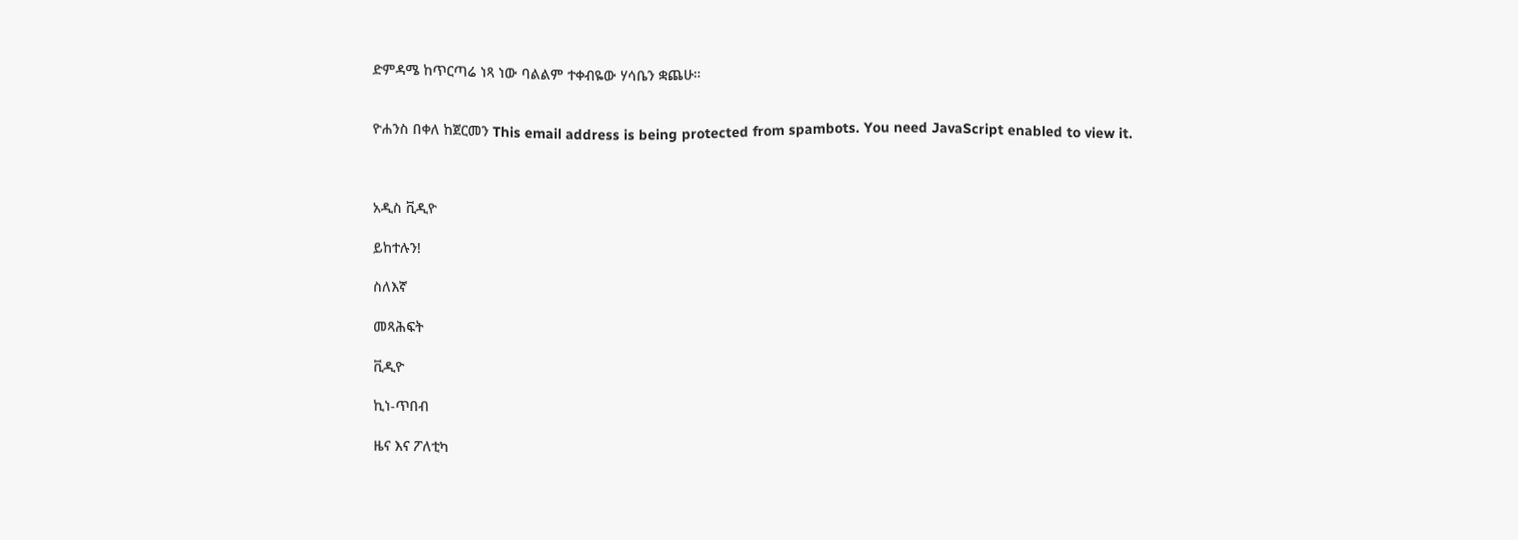ድምዳሜ ከጥርጣሬ ነጻ ነው ባልልም ተቀብዬው ሃሳቤን ቋጨሁ።


ዮሐንስ በቀለ ከጀርመን This email address is being protected from spambots. You need JavaScript enabled to view it.



አዲስ ቪዲዮ

ይከተሉን!

ስለእኛ

መጻሕፍት

ቪዲዮ

ኪነ-ጥበብ

ዜና እና ፖለቲካ